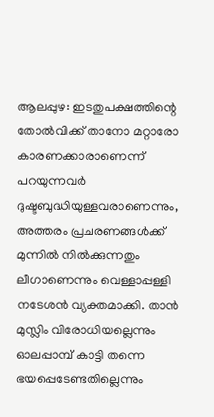ആലപ്പുഴ: ഇടതുപക്ഷത്തിന്റെ തോൽവിക്ക് താനോ മറ്റാരോ കാരണക്കാരാണെന്ന് പറയുന്നവർ ദുഷ്ടബുദ്ധിയുള്ളവരാണെന്നും, അത്തരം പ്രചരണങ്ങൾക്ക് മുന്നില്‍ നിൽക്കുന്നതും ലീഗാണെന്നും വെള്ളാപ്പള്ളി നടേശന്‍ വ്യക്തമാക്കി. താന്‍ മുസ്ലിം വിരോധിയല്ലെന്നും ഓലപ്പാമ്പ് കാട്ടി തന്നെ ഭയപ്പെടേണ്ടതില്ലെന്നും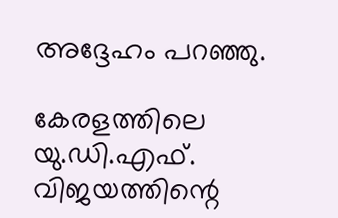അദ്ദേഹം പറഞ്ഞു.

കേരളത്തിലെ യു.ഡി.എഫ്. വിജയത്തിന്റെ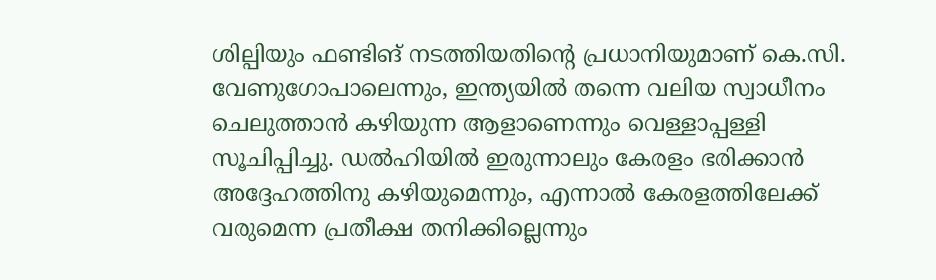ശില്പിയും ഫണ്ടിങ് നടത്തിയതിന്റെ പ്രധാനിയുമാണ് കെ.സി. വേണുഗോപാലെന്നും, ഇന്ത്യയില്‍ തന്നെ വലിയ സ്വാധീനം ചെലുത്താന്‍ കഴിയുന്ന ആളാണെന്നും വെള്ളാപ്പള്ളി സൂചിപ്പിച്ചു. ഡല്‍ഹിയില്‍ ഇരുന്നാലും കേരളം ഭരിക്കാന്‍ അദ്ദേഹത്തിനു കഴിയുമെന്നും, എന്നാല്‍ കേരളത്തിലേക്ക് വരുമെന്ന പ്രതീക്ഷ തനിക്കില്ലെന്നും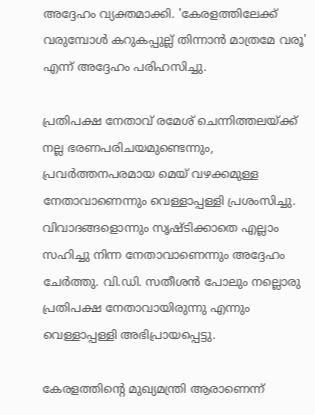അദ്ദേഹം വ്യക്തമാക്കി. 'കേരളത്തിലേക്ക് വരുമ്പോള്‍ കറുകപ്പുല്ല് തിന്നാന്‍ മാത്രമേ വരൂ' എന്ന് അദ്ദേഹം പരിഹസിച്ചു.

പ്രതിപക്ഷ നേതാവ് രമേശ് ചെന്നിത്തലയ്ക്ക് നല്ല ഭരണപരിചയമുണ്ടെന്നും, പ്രവര്‍ത്തനപരമായ മെയ് വഴക്കമുള്ള നേതാവാണെന്നും വെള്ളാപ്പള്ളി പ്രശംസിച്ചു. വിവാദങ്ങളൊന്നും സൃഷ്ടിക്കാതെ എല്ലാം സഹിച്ചു നിന്ന നേതാവാണെന്നും അദ്ദേഹം ചേർത്തു. വി.ഡി. സതീശന്‍ പോലും നല്ലൊരു പ്രതിപക്ഷ നേതാവായിരുന്നു എന്നും വെള്ളാപ്പള്ളി അഭിപ്രായപ്പെട്ടു.

കേരളത്തിന്റെ മുഖ്യമന്ത്രി ആരാണെന്ന്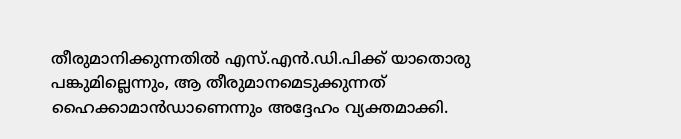തീരുമാനിക്കുന്നതില്‍ എസ്.എന്‍.ഡി.പിക്ക് യാതൊരു പങ്കുമില്ലെന്നും, ആ തീരുമാനമെടുക്കുന്നത് ഹൈക്കാമാന്‍ഡാണെന്നും അദ്ദേഹം വ്യക്തമാക്കി.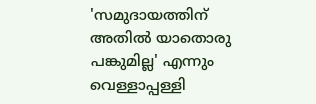'സമുദായത്തിന് അതിൽ യാതൊരു പങ്കുമില്ല' എന്നും വെള്ളാപ്പള്ളി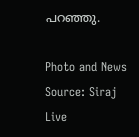പറഞ്ഞു.

Photo and News Source: Siraj Live